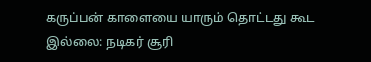கருப்பன் காளையை யாரும் தொட்டது கூட இல்லை: நடிகர் சூரி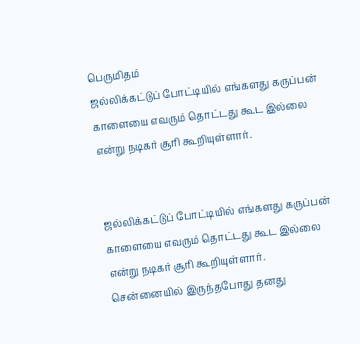பெருமிதம்
ஜல்லிக்கட்டுப் போட்டியில் எங்களது கருப்பன் காளையை எவரும் தொட்டது கூட இல்லை என்று நடிகர் சூரி கூறியுள்ளார்.


ஜல்லிக்கட்டுப் போட்டியில் எங்களது கருப்பன் காளையை எவரும் தொட்டது கூட இல்லை என்று நடிகர் சூரி கூறியுள்ளார்.
சென்னையில் இருந்தபோது தனது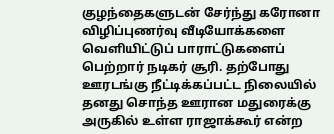குழந்தைகளுடன் சேர்ந்து கரோனா விழிப்புணர்வு வீடியோக்களை வெளியிட்டுப் பாராட்டுகளைப் பெற்றார் நடிகர் சூரி. தற்போது ஊரடங்கு நீட்டிக்கப்பட்ட நிலையில் தனது சொந்த ஊரான மதுரைக்கு அருகில் உள்ள ராஜாக்கூர் என்ற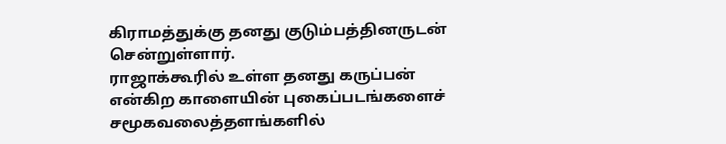கிராமத்துக்கு தனது குடும்பத்தினருடன் சென்றுள்ளார்.
ராஜாக்கூரில் உள்ள தனது கருப்பன் என்கிற காளையின் புகைப்படங்களைச் சமூகவலைத்தளங்களில்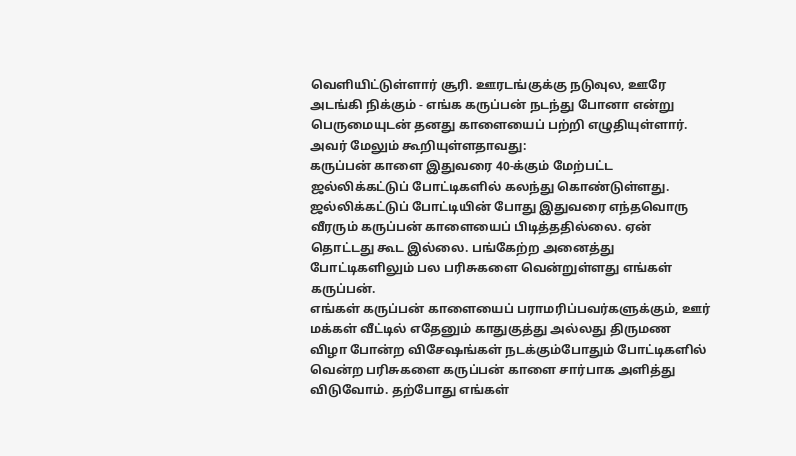வெளியிட்டுள்ளார் சூரி. ஊரடங்குக்கு நடுவுல, ஊரே அடங்கி நிக்கும் - எங்க கருப்பன் நடந்து போனா என்று பெருமையுடன் தனது காளையைப் பற்றி எழுதியுள்ளார். அவர் மேலும் கூறியுள்ளதாவது:
கருப்பன் காளை இதுவரை 40-க்கும் மேற்பட்ட ஜல்லிக்கட்டுப் போட்டிகளில் கலந்து கொண்டுள்ளது. ஜல்லிக்கட்டுப் போட்டியின் போது இதுவரை எந்தவொரு வீரரும் கருப்பன் காளையைப் பிடித்ததில்லை. ஏன் தொட்டது கூட இல்லை. பங்கேற்ற அனைத்து போட்டிகளிலும் பல பரிசுகளை வென்றுள்ளது எங்கள் கருப்பன்.
எங்கள் கருப்பன் காளையைப் பராமரிப்பவர்களுக்கும், ஊர் மக்கள் வீட்டில் எதேனும் காதுகுத்து அல்லது திருமண விழா போன்ற விசேஷங்கள் நடக்கும்போதும் போட்டிகளில் வென்ற பரிசுகளை கருப்பன் காளை சார்பாக அளித்து விடுவோம். தற்போது எங்கள்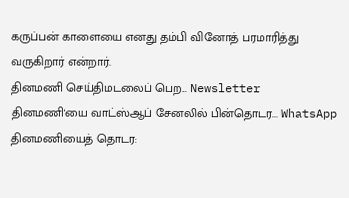கருப்பன் காளையை எனது தம்பி வினோத் பரமாரித்து வருகிறார் என்றார்.
தினமணி செய்திமடலைப் பெற... Newsletter
தினமணி'யை வாட்ஸ்ஆப் சேனலில் பின்தொடர... WhatsApp
தினமணியைத் தொடர: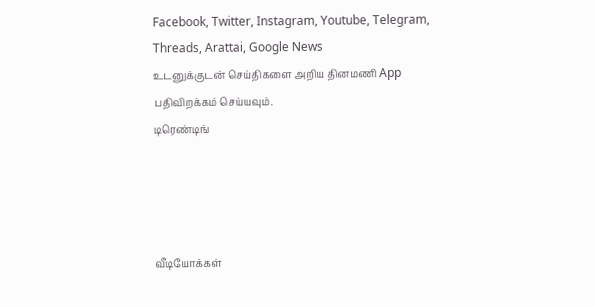Facebook, Twitter, Instagram, Youtube, Telegram, Threads, Arattai, Google News
உடனுக்குடன் செய்திகளை அறிய தினமணி App பதிவிறக்கம் செய்யவும்.
டிரெண்டிங்




வீடியோக்கள்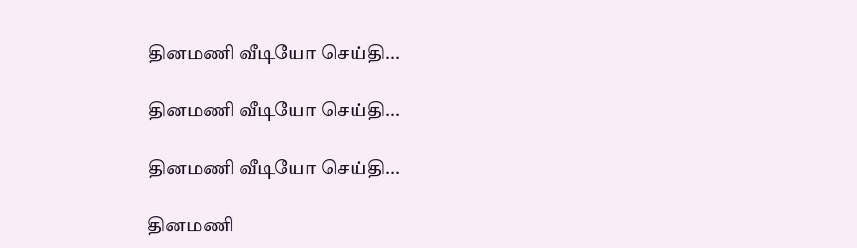தினமணி வீடியோ செய்தி...

தினமணி வீடியோ செய்தி...

தினமணி வீடியோ செய்தி...

தினமணி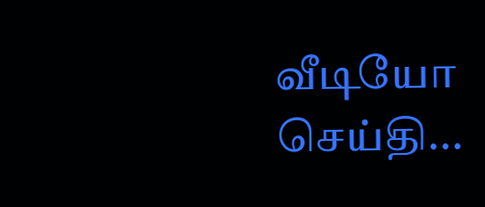வீடியோ செய்தி...